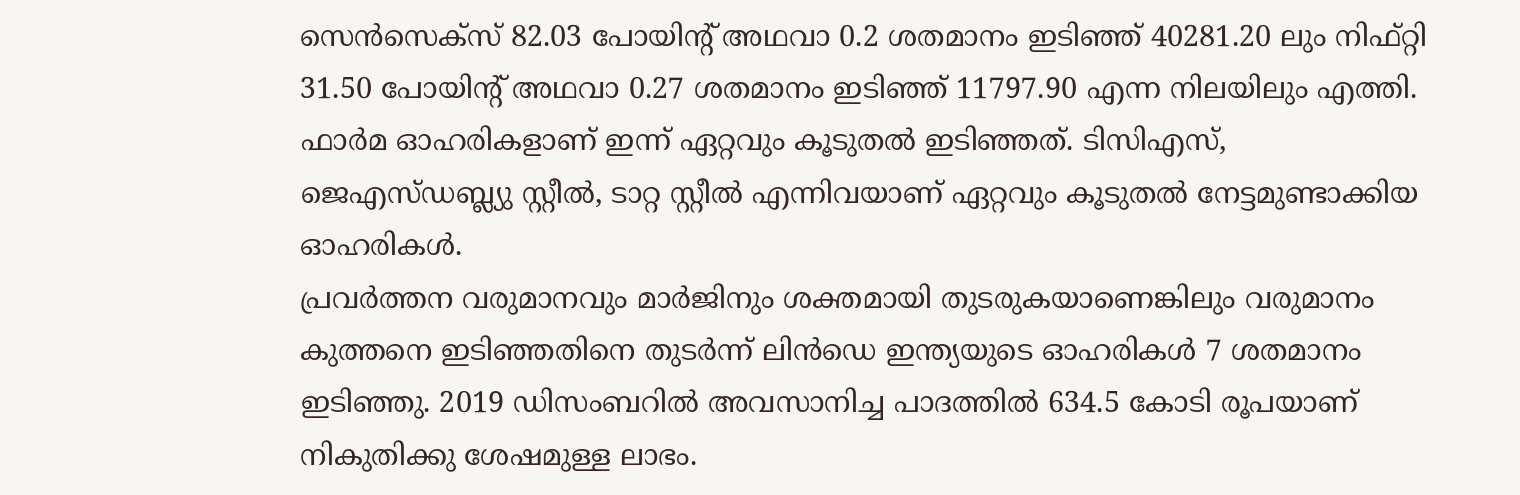സെൻസെക്സ് 82.03 പോയിന്റ് അഥവാ 0.2 ശതമാനം ഇടിഞ്ഞ് 40281.20 ലും നിഫ്റ്റി 31.50 പോയിന്റ് അഥവാ 0.27 ശതമാനം ഇടിഞ്ഞ് 11797.90 എന്ന നിലയിലും എത്തി. ഫാർമ ഓഹരികളാണ് ഇന്ന് ഏറ്റവും കൂടുതൽ ഇടിഞ്ഞത്. ടിസിഎസ്, ജെഎസ്ഡബ്ല്യു സ്റ്റീൽ, ടാറ്റ സ്റ്റീൽ എന്നിവയാണ് ഏറ്റവും കൂടുതൽ നേട്ടമുണ്ടാക്കിയ ഓഹരികൾ.
പ്രവർത്തന വരുമാനവും മാർജിനും ശക്തമായി തുടരുകയാണെങ്കിലും വരുമാനം കുത്തനെ ഇടിഞ്ഞതിനെ തുടർന്ന് ലിൻഡെ ഇന്ത്യയുടെ ഓഹരികൾ 7 ശതമാനം ഇടിഞ്ഞു. 2019 ഡിസംബറിൽ അവസാനിച്ച പാദത്തിൽ 634.5 കോടി രൂപയാണ് നികുതിക്കു ശേഷമുള്ള ലാഭം.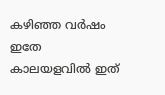കഴിഞ്ഞ വർഷം ഇതേ കാലയളവിൽ ഇത്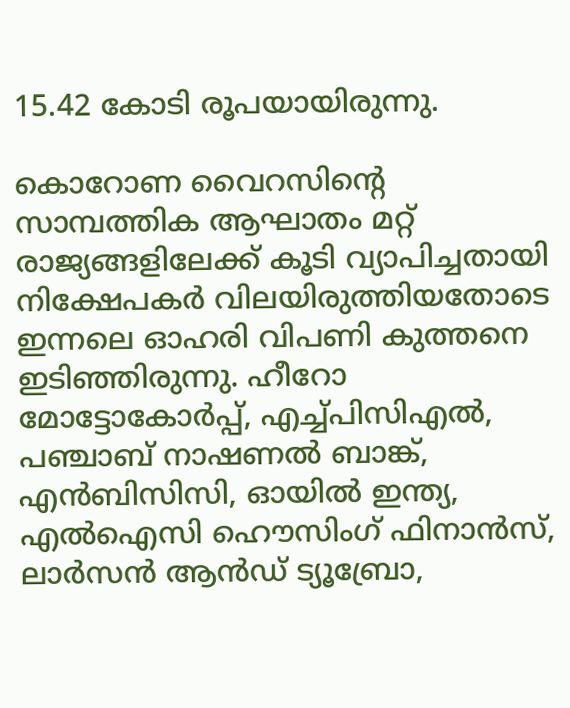15.42 കോടി രൂപയായിരുന്നു.

കൊറോണ വൈറസിന്റെ സാമ്പത്തിക ആഘാതം മറ്റ് രാജ്യങ്ങളിലേക്ക് കൂടി വ്യാപിച്ചതായി നിക്ഷേപകർ വിലയിരുത്തിയതോടെ ഇന്നലെ ഓഹരി വിപണി കുത്തനെ ഇടിഞ്ഞിരുന്നു. ഹീറോ മോട്ടോകോർപ്പ്, എച്ച്പിസിഎൽ, പഞ്ചാബ് നാഷണൽ ബാങ്ക്, എൻബിസിസി, ഓയിൽ ഇന്ത്യ, എൽഐസി ഹൌസിംഗ് ഫിനാൻസ്, ലാർസൻ ആൻഡ് ട്യൂബ്രോ,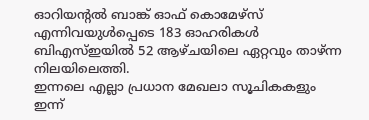ഓറിയന്റൽ ബാങ്ക് ഓഫ് കൊമേഴ്സ് എന്നിവയുൾപ്പെടെ 183 ഓഹരികൾ ബിഎസ്ഇയിൽ 52 ആഴ്ചയിലെ ഏറ്റവും താഴ്ന്ന നിലയിലെത്തി.
ഇന്നലെ എല്ലാ പ്രധാന മേഖലാ സൂചികകളും ഇന്ന്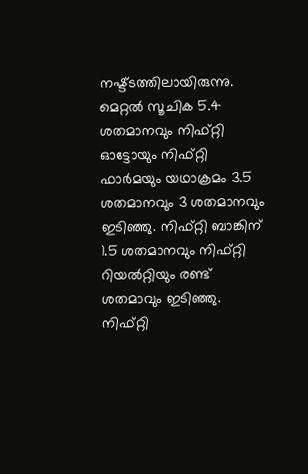നഷ്ട്ടത്തിലായിരുന്നു. മെറ്റൽ സൂചിക 5.4 ശതമാനവും നിഫ്റ്റി ഓട്ടോയും നിഫ്റ്റി ഫാർമയും യഥാക്രമം 3.5 ശതമാനവും 3 ശതമാനവും ഇടിഞ്ഞു. നിഫ്റ്റി ബാങ്കിന് 1.5 ശതമാനവും നിഫ്റ്റി റിയൽറ്റിയും രണ്ട് ശതമാവും ഇടിഞ്ഞു. നിഫ്റ്റി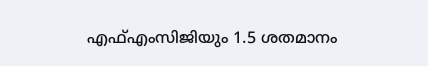എഫ്എംസിജിയും 1.5 ശതമാനം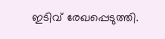ഇടിവ് രേഖപ്പെടുത്തി.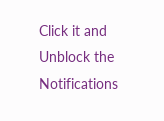Click it and Unblock the Notifications